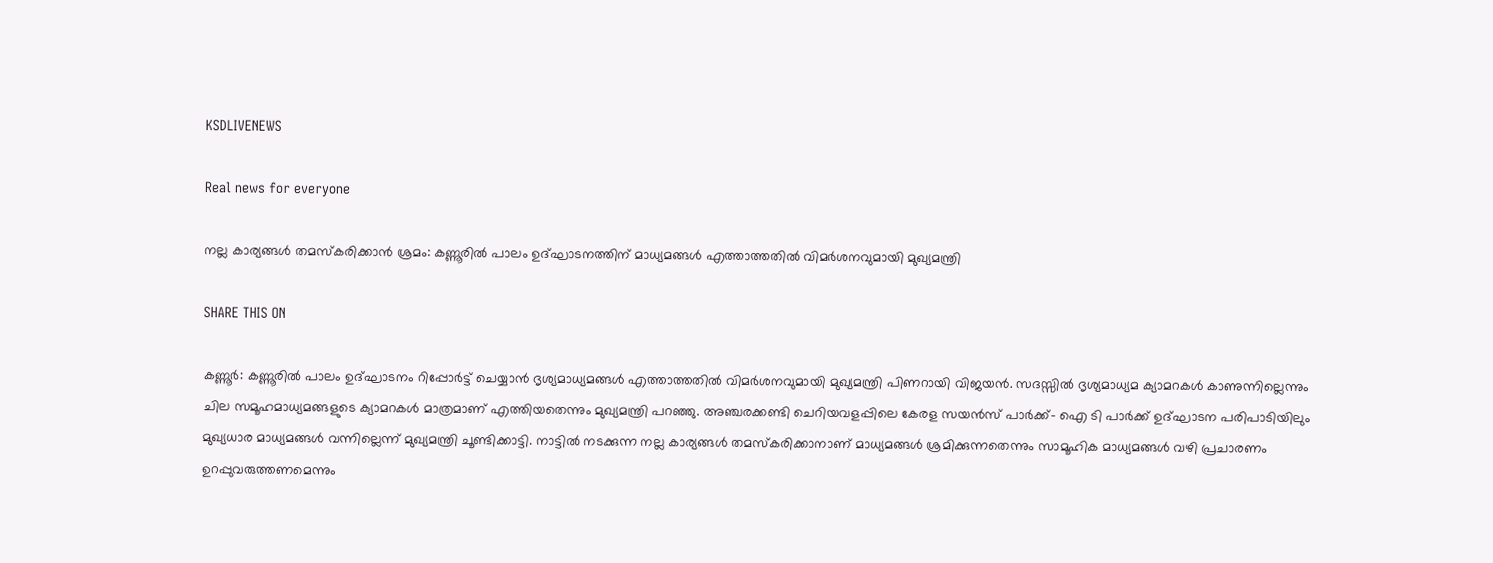KSDLIVENEWS

Real news for everyone

നല്ല കാര്യങ്ങൾ തമസ്കരിക്കാൻ ശ്രമം: കണ്ണൂരിൽ പാലം ഉദ്ഘാടനത്തിന് മാധ്യമങ്ങൾ എത്താത്തതിൽ വിമർശനവുമായി മുഖ്യമന്ത്രി

SHARE THIS ON

കണ്ണൂർ: കണ്ണൂരിൽ പാലം ഉദ്ഘാടനം റിപ്പോർട്ട് ചെയ്യാൻ ദൃശ്യമാധ്യമങ്ങൾ എത്താത്തതിൽ വിമർശനവുമായി മുഖ്യമന്ത്രി പിണറായി വിജയൻ. സദസ്സിൽ ദൃശ്യമാധ്യമ ക്യാമറകൾ കാണുന്നില്ലെന്നും ചില സമൂഹമാധ്യമങ്ങളുടെ ക്യാമറകൾ മാത്രമാണ് എത്തിയതെന്നും മുഖ്യമന്ത്രി പറഞ്ഞു. അഞ്ചരക്കണ്ടി ചെറിയവളപ്പിലെ കേരള സയൻസ് പാർക്ക്- ഐ ടി പാർക്ക് ഉദ്ഘാടന പരിപാടിയിലും മുഖ്യധാര മാധ്യമങ്ങൾ വന്നില്ലെന്ന് മുഖ്യമന്ത്രി ചൂണ്ടിക്കാട്ടി. നാട്ടിൽ നടക്കുന്ന നല്ല കാര്യങ്ങൾ തമസ്കരിക്കാനാണ് മാധ്യമങ്ങൾ ശ്രമിക്കുന്നതെന്നും സാമൂഹിക മാധ്യമങ്ങൾ വഴി പ്രചാരണം ഉറപ്പുവരുത്തണമെന്നും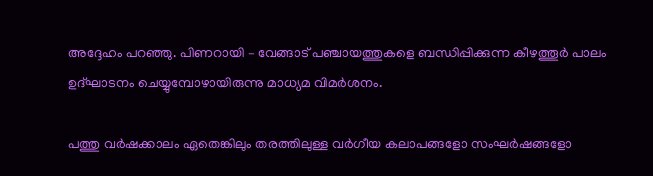അദ്ദേഹം പറഞ്ഞു. പിണറായി – വേങ്ങാട് പഞ്ചായത്തുകളെ ബന്ധിപ്പിക്കുന്ന കീഴത്തൂർ പാലം ഉദ്ഘാടനം ചെയ്യുമ്പോഴായിരുന്നു മാധ്യമ വിമർശനം.

പത്തു വർഷക്കാലം ഏതെങ്കിലും തരത്തിലുള്ള വർഗീയ കലാപങ്ങളോ സംഘർഷങ്ങളോ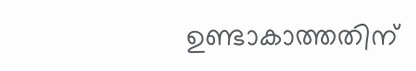ഉണ്ടാകാത്തതിന്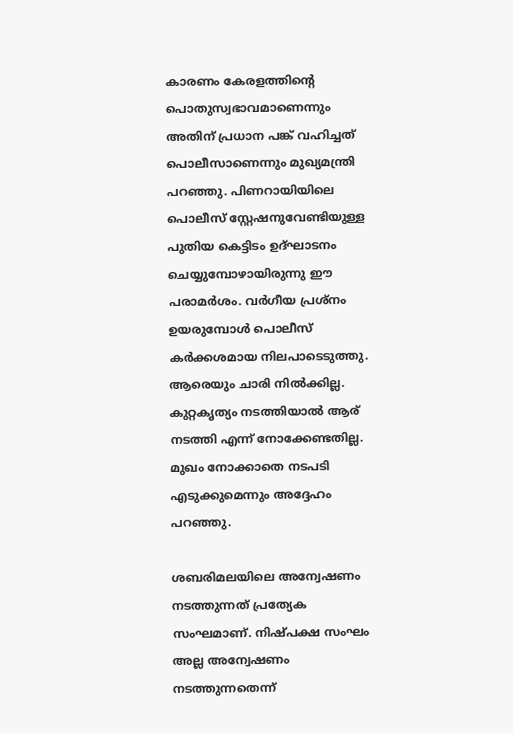കാരണം കേരളത്തിന്റെ പൊതുസ്വഭാവമാണെന്നും അതിന് പ്രധാന പങ്ക് വഹിച്ചത് പൊലീസാണെന്നും മുഖ്യമന്ത്രി പറഞ്ഞു. പിണറായിയിലെ പൊലീസ് സ്റ്റേഷനുവേണ്ടിയുള്ള പുതിയ കെട്ടിടം ഉദ്ഘാടനം ചെയ്യുമ്പോഴായിരുന്നു ഈ പരാമർശം. വർഗീയ പ്രശ്നം ഉയരുമ്പോൾ പൊലീസ് കർക്കശമായ നിലപാടെടുത്തു. ആരെയും ചാരി നിൽക്കില്ല. കുറ്റകൃത്യം നടത്തിയാൽ ആര് നടത്തി എന്ന് നോക്കേണ്ടതില്ല. മുഖം നോക്കാതെ നടപടി എടുക്കുമെന്നും അദ്ദേഹം പറഞ്ഞു.

ശബരിമലയിലെ അന്വേഷണം നടത്തുന്നത് പ്രത്യേക സംഘമാണ്. നിഷ്പക്ഷ സംഘം അല്ല അന്വേഷണം നടത്തുന്നതെന്ന്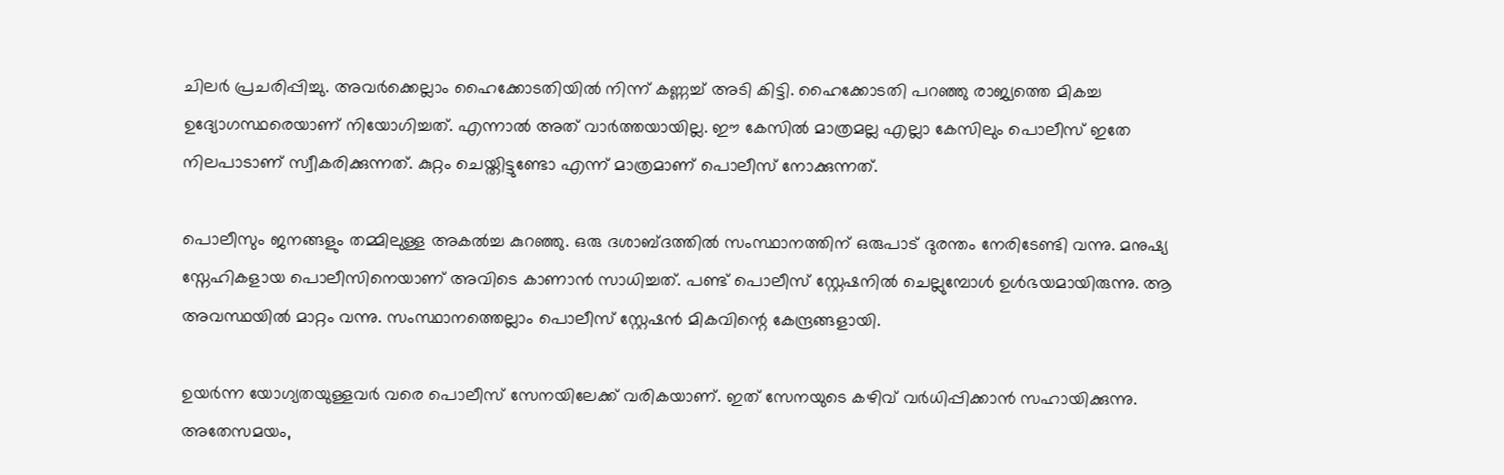ചിലർ പ്രചരിപ്പിച്ചു. അവർക്കെല്ലാം ഹൈക്കോടതിയിൽ നിന്ന് കണ്ണച്ച് അടി കിട്ടി. ഹൈക്കോടതി പറഞ്ഞു രാജ്യത്തെ മികച്ച ഉദ്യോഗസ്ഥരെയാണ് നിയോഗിച്ചത്. എന്നാൽ അത് വാർത്തയായില്ല. ഈ കേസിൽ മാത്രമല്ല എല്ലാ കേസിലും പൊലീസ് ഇതേ നിലപാടാണ് സ്വീകരിക്കുന്നത്. കുറ്റം ചെയ്തിട്ടുണ്ടോ എന്ന് മാത്രമാണ് പൊലീസ് നോക്കുന്നത്.

പൊലീസും ജനങ്ങളും തമ്മിലുള്ള അകൽച്ച കുറഞ്ഞു. ഒരു ദശാബ്ദത്തിൽ സംസ്ഥാനത്തിന് ഒരുപാട് ദുരന്തം നേരിടേണ്ടി വന്നു. മനുഷ്യ സ്നേഹികളായ പൊലീസിനെയാണ് അവിടെ കാണാൻ സാധിച്ചത്. പണ്ട് പൊലീസ് സ്റ്റേഷനിൽ ചെല്ലുമ്പോൾ ഉൾഭയമായിരുന്നു. ആ അവസ്ഥയിൽ മാറ്റം വന്നു. സംസ്ഥാനത്തെല്ലാം പൊലീസ് സ്റ്റേഷൻ മികവിന്റെ കേന്ദ്രങ്ങളായി.

ഉയർന്ന യോഗ്യതയുള്ളവർ വരെ പൊലീസ് സേനയിലേക്ക് വരികയാണ്. ഇത് സേനയുടെ കഴിവ് വർധിപ്പിക്കാൻ സഹായിക്കുന്നു. അതേസമയം,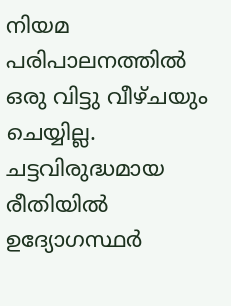നിയമ പരിപാലനത്തിൽ ഒരു വിട്ടു വീഴ്ചയും ചെയ്യില്ല. ചട്ടവിരുദ്ധമായ രീതിയിൽ ഉദ്യോഗസ്ഥർ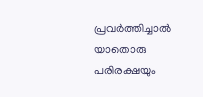പ്രവർത്തിച്ചാൽ യാതൊരു പരിരക്ഷയും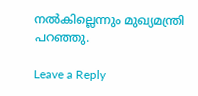നൽകില്ലെന്നും മുഖ്യമന്ത്രി പറഞ്ഞു.

Leave a Reply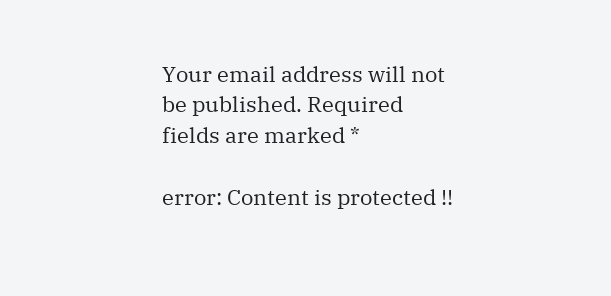Your email address will not be published. Required fields are marked *

error: Content is protected !!